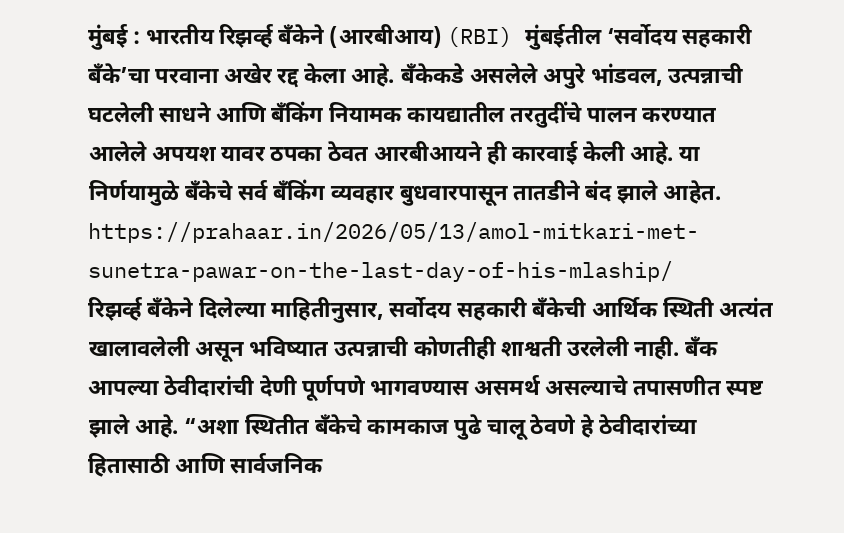मुंबई : भारतीय रिझर्व्ह बँकेने (आरबीआय) (RBI) मुंबईतील ‘सर्वोदय सहकारी बँके’चा परवाना अखेर रद्द केला आहे. बँकेकडे असलेले अपुरे भांडवल, उत्पन्नाची घटलेली साधने आणि बँकिंग नियामक कायद्यातील तरतुदींचे पालन करण्यात आलेले अपयश यावर ठपका ठेवत आरबीआयने ही कारवाई केली आहे. या निर्णयामुळे बँकेचे सर्व बँकिंग व्यवहार बुधवारपासून तातडीने बंद झाले आहेत.
https://prahaar.in/2026/05/13/amol-mitkari-met-sunetra-pawar-on-the-last-day-of-his-mlaship/
रिझर्व्ह बँकेने दिलेल्या माहितीनुसार, सर्वोदय सहकारी बँकेची आर्थिक स्थिती अत्यंत खालावलेली असून भविष्यात उत्पन्नाची कोणतीही शाश्वती उरलेली नाही. बँक आपल्या ठेवीदारांची देणी पूर्णपणे भागवण्यास असमर्थ असल्याचे तपासणीत स्पष्ट झाले आहे. “अशा स्थितीत बँकेचे कामकाज पुढे चालू ठेवणे हे ठेवीदारांच्या हितासाठी आणि सार्वजनिक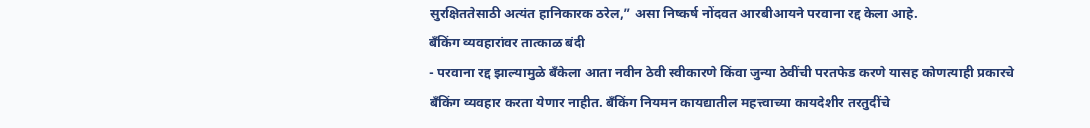सुरक्षिततेसाठी अत्यंत हानिकारक ठरेल,” असा निष्कर्ष नोंदवत आरबीआयने परवाना रद्द केला आहे.
बँकिंग व्यवहारांवर तात्काळ बंदी
- परवाना रद्द झाल्यामुळे बँकेला आता नवीन ठेवी स्वीकारणे किंवा जुन्या ठेवींची परतफेड करणे यासह कोणत्याही प्रकारचे बँकिंग व्यवहार करता येणार नाहीत. बँकिंग नियमन कायद्यातील महत्त्वाच्या कायदेशीर तरतुदींचे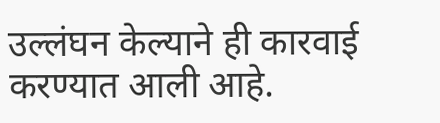उल्लंघन केल्याने ही कारवाई करण्यात आली आहे.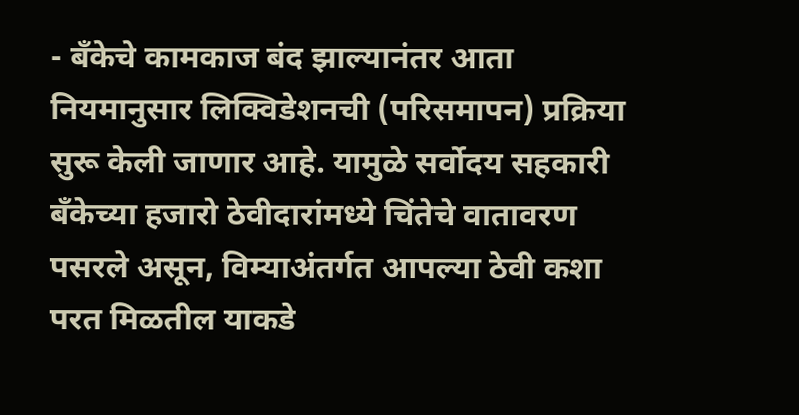- बँकेचे कामकाज बंद झाल्यानंतर आता नियमानुसार लिक्विडेशनची (परिसमापन) प्रक्रिया सुरू केली जाणार आहे. यामुळे सर्वोदय सहकारी बँकेच्या हजारो ठेवीदारांमध्ये चिंतेचे वातावरण पसरले असून, विम्याअंतर्गत आपल्या ठेवी कशा परत मिळतील याकडे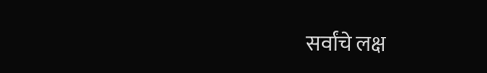सर्वांचे लक्ष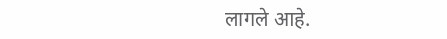लागले आहे.